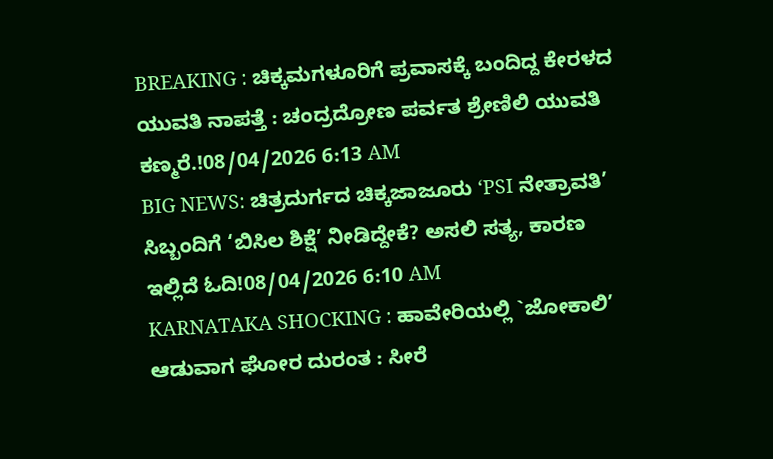BREAKING : ಚಿಕ್ಕಮಗಳೂರಿಗೆ ಪ್ರವಾಸಕ್ಕೆ ಬಂದಿದ್ದ ಕೇರಳದ ಯುವತಿ ನಾಪತ್ತೆ : ಚಂದ್ರದ್ರೋಣ ಪರ್ವತ ಶ್ರೇಣಿಲಿ ಯುವತಿ ಕಣ್ಮರೆ.!08/04/2026 6:13 AM
BIG NEWS: ಚಿತ್ರದುರ್ಗದ ಚಿಕ್ಕಜಾಜೂರು ‘PSI ನೇತ್ರಾವತಿ’ ಸಿಬ್ಬಂದಿಗೆ ‘ಬಿಸಿಲ ಶಿಕ್ಷೆ’ ನೀಡಿದ್ದೇಕೆ? ಅಸಲಿ ಸತ್ಯ, ಕಾರಣ ಇಲ್ಲಿದೆ ಓದಿ!08/04/2026 6:10 AM
KARNATAKA SHOCKING : ಹಾವೇರಿಯಲ್ಲಿ `ಜೋಕಾಲಿ’ ಆಡುವಾಗ ಘೋರ ದುರಂತ : ಸೀರೆ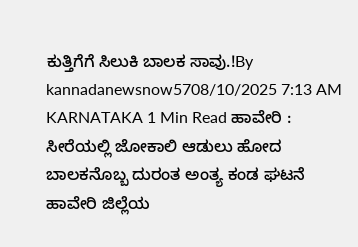ಕುತ್ತಿಗೆಗೆ ಸಿಲುಕಿ ಬಾಲಕ ಸಾವು.!By kannadanewsnow5708/10/2025 7:13 AM KARNATAKA 1 Min Read ಹಾವೇರಿ : ಸೀರೆಯಲ್ಲಿ ಜೋಕಾಲಿ ಆಡುಲು ಹೋದ ಬಾಲಕನೊಬ್ಬ ದುರಂತ ಅಂತ್ಯ ಕಂಡ ಘಟನೆ ಹಾವೇರಿ ಜಿಲ್ಲೆಯ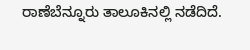ರಾಣೆಬೆನ್ನೂರು ತಾಲೂಕಿನಲ್ಲಿ ನಡೆದಿದೆ.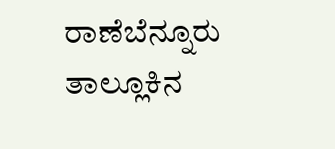ರಾಣೆಬೆನ್ನೂರು ತಾಲ್ಲೂಕಿನ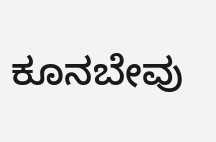ಕೂನಬೇವು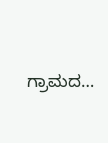ಗ್ರಾಮದ…